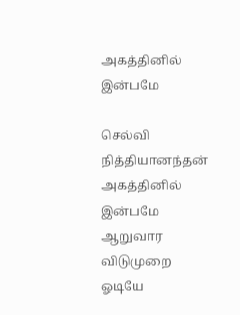அகத்தினில் இன்பமே

செல்வி நித்தியானந்தன் அகத்தினில் இன்பமே ஆறுவார விடுமுறை ஓடியே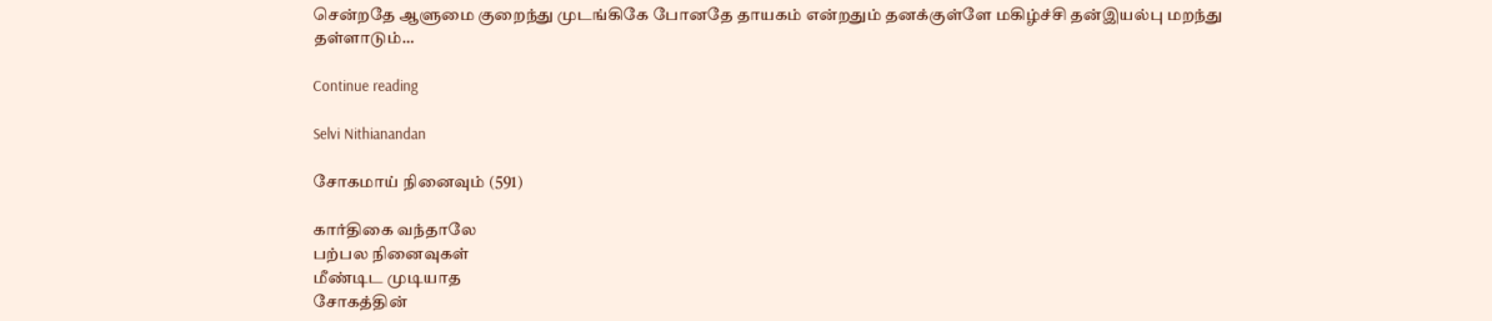சென்றதே ஆளுமை குறைந்து முடங்கிகே போனதே தாயகம் என்றதும் தனக்குள்ளே மகிழ்ச்சி தன்இயல்பு மறந்து தள்ளாடும்...

Continue reading

Selvi Nithianandan

சோகமாய் நினைவும் (591)

கார்திகை வந்தாலே
பற்பல நினைவுகள்
மீண்டிட முடியாத
சோகத்தின்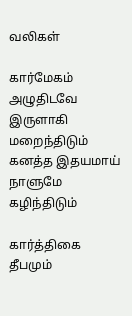வலிகள்

கார்மேகம் அழுதிடவே
இருளாகி மறைந்திடும்
கனத்த இதயமாய்
நாளுமே கழிந்திடும்

கார்த்திகை தீபமும்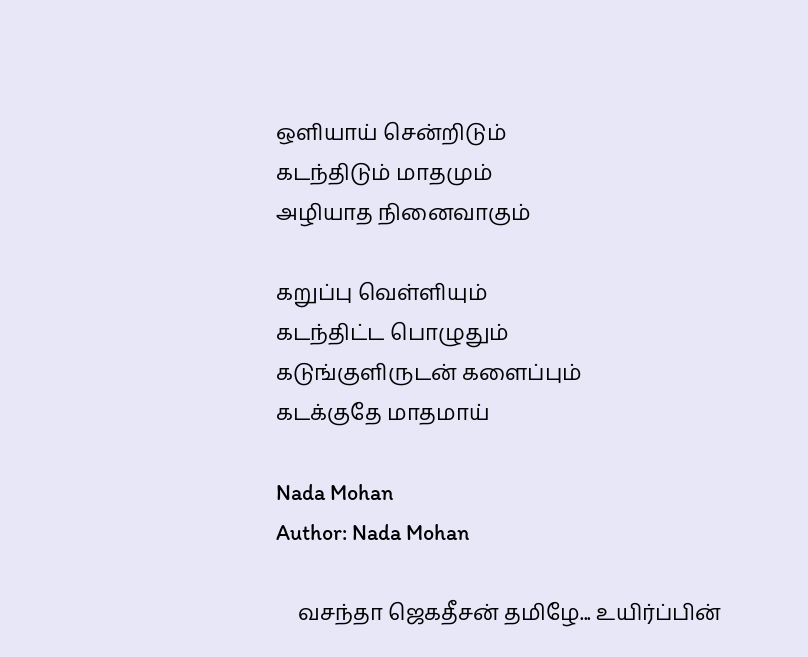ஒளியாய் சென்றிடும்
கடந்திடும் மாதமும்
அழியாத நினைவாகும்

கறுப்பு வெள்ளியும்
கடந்திட்ட பொழுதும்
கடுங்குளிருடன் களைப்பும்
கடக்குதே மாதமாய்

Nada Mohan
Author: Nada Mohan

    வசந்தா ஜெகதீசன் தமிழே... உயிர்ப்பின்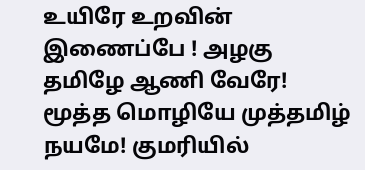உயிரே உறவின் இணைப்பே ! அழகு தமிழே ஆணி வேரே! மூத்த மொழியே முத்தமிழ் நயமே! குமரியில்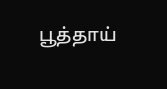பூத்தாய்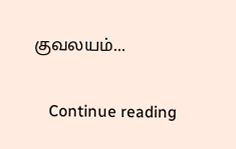குவலயம்...

    Continue reading